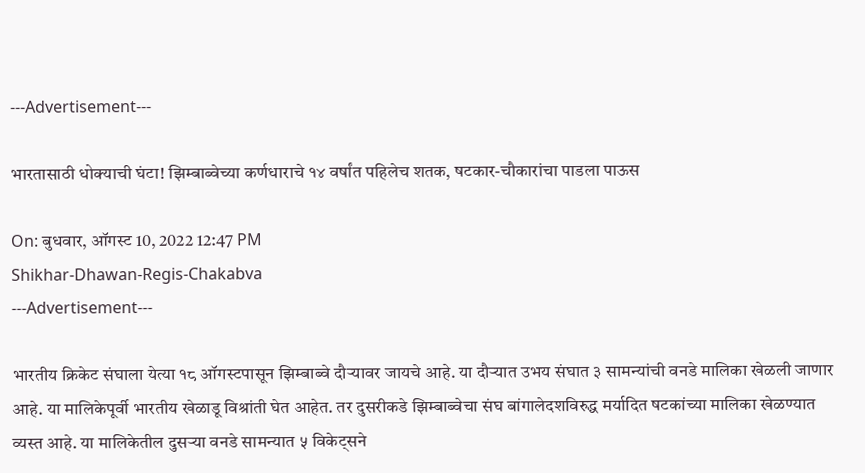---Advertisement---

भारतासाठी धोक्याची घंटा! झिम्बाब्वेच्या कर्णधाराचे १४ वर्षांत पहिलेच शतक, षटकार-चौकारांचा पाडला पाऊस

On: बुधवार, ऑगस्ट 10, 2022 12:47 PM
Shikhar-Dhawan-Regis-Chakabva
---Advertisement---

भारतीय क्रिकेट संघाला येत्या १८ ऑगस्टपासून झिम्बाब्वे दौऱ्यावर जायचे आहे. या दौऱ्यात उभय संघात ३ सामन्यांची वनडे मालिका खेळली जाणार आहे. या मालिकेपूर्वी भारतीय खेळाडू विश्रांती घेत आहेत. तर दुसरीकडे झिम्बाब्वेचा संघ बांगालेदशविरुद्ध मर्यादित षटकांच्या मालिका खेळण्यात व्यस्त आहे. या मालिकेतील दुसऱ्या वनडे सामन्यात ५ विकेट्सने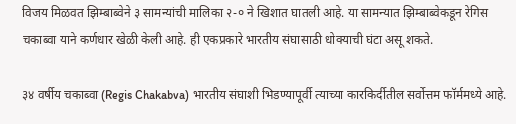विजय मिळवत झिम्बाब्वेने ३ सामन्यांची मालिका २-० ने खिशात घातली आहे. या सामन्यात झिम्बाब्वेकडून रेगिस चकाब्वा याने कर्णधार खेळी केली आहे. ही एकप्रकारे भारतीय संघासाठी धोक्याची घंटा असू शकते.

३४ वर्षीय चकाब्वा (Regis Chakabva) भारतीय संघाशी भिडण्यापूर्वी त्याच्या कारकिर्दीतील सर्वोत्तम फॉर्ममध्ये आहे.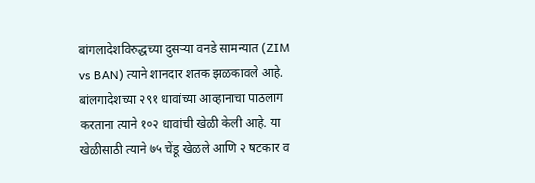बांगलादेशविरुद्धच्या दुसऱ्या वनडे सामन्यात (ZIM vs BAN) त्याने शानदार शतक झळकावले आहे. बांलगादेशच्या २९१ धावांच्या आव्हानाचा पाठलाग करताना त्याने १०२ धावांची खेळी केली आहे. या खेळीसाठी त्याने ७५ चेंडू खेळले आणि २ षटकार व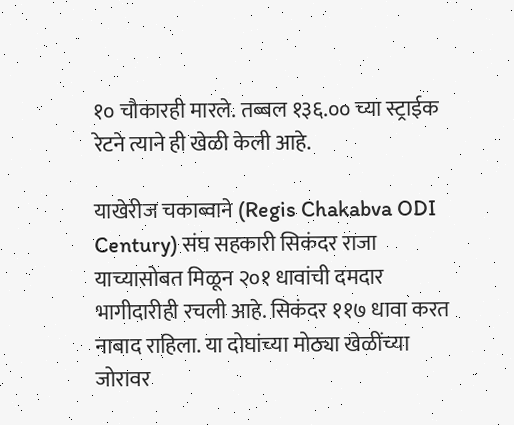१० चौकारही मारले. तब्बल १३६.०० च्या स्ट्राईक रेटने त्याने ही खेळी केली आहे.

याखेरीज चकाब्वाने (Regis Chakabva ODI Century) संघ सहकारी सिकंदर राजा याच्यासोबत मिळून २०१ धावांची दमदार भागीदारीही रचली आहे. सिकंदर ११७ धावा करत नाबाद राहिला. या दोघांच्या मोठ्या खेळींच्या जोरावर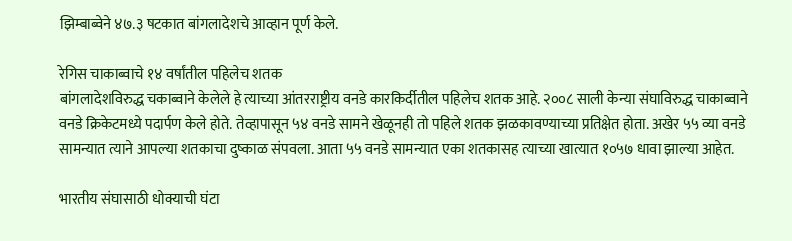झिम्बाब्वेने ४७.३ षटकात बांगलादेशचे आव्हान पूर्ण केले.

रेगिस चाकाब्वाचे १४ वर्षांतील पहिलेच शतक
बांगलादेशविरुद्ध चकाब्वाने केलेले हे त्याच्या आंतरराष्ट्रीय वनडे कारकिर्दीतील पहिलेच शतक आहे. २००८ साली केन्या संघाविरुद्ध चाकाब्वाने वनडे क्रिकेटमध्ये पदार्पण केले होते. तेव्हापासून ५४ वनडे सामने खेळूनही तो पहिले शतक झळकावण्याच्या प्रतिक्षेत होता. अखेर ५५ व्या वनडे सामन्यात त्याने आपल्या शतकाचा दुष्काळ संपवला. आता ५५ वनडे सामन्यात एका शतकासह त्याच्या खात्यात १०५७ धावा झाल्या आहेत.

भारतीय संघासाठी धोक्याची घंटा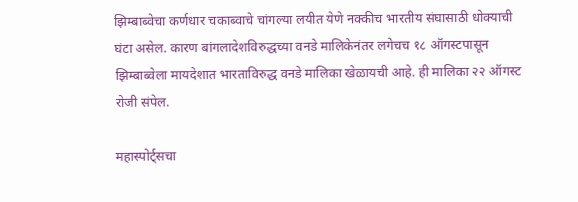झिम्बाब्वेचा कर्णधार चकाब्वाचे चांगल्या लयीत येणे नक्कीच भारतीय संघासाठी धोक्याची घंटा असेल. कारण बांगलादेशविरुद्धच्या वनडे मालिकेनंतर लगेचच १८ ऑगस्टपासून झिम्बाब्वेला मायदेशात भारताविरुद्ध वनडे मालिका खेळायची आहे. ही मालिका २२ ऑगस्ट रोजी संपेल.

महास्पोर्ट्सचा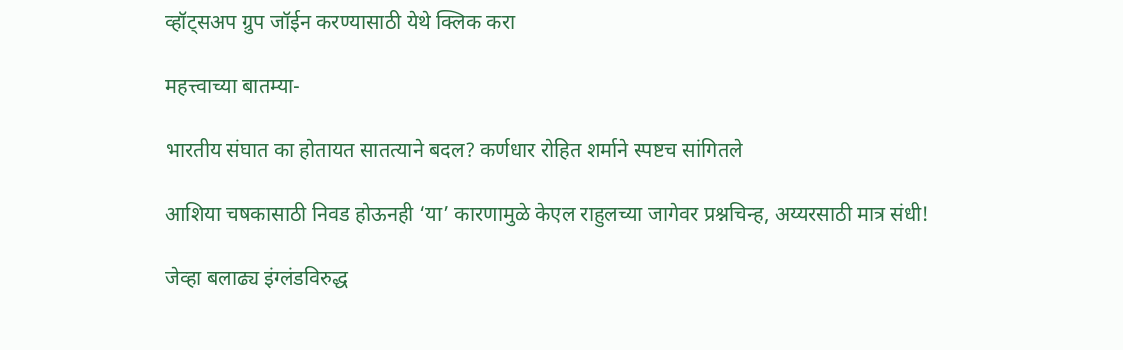व्हॉट्सअप ग्रुप जॉईन करण्यासाठी येथे क्लिक करा

महत्त्वाच्या बातम्या-

भारतीय संघात का होतायत सातत्याने बदल? कर्णधार रोहित शर्माने स्पष्टच सांगितले

आशिया चषकासाठी निवड होऊनही ‘या’ कारणामुळे केएल राहुलच्या जागेवर प्रश्नचिन्ह, अय्यरसाठी मात्र संधी!

जेव्हा बलाढ्य इंग्लंडविरुद्ध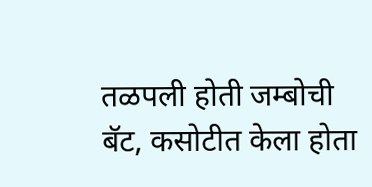तळपली होती जम्बोची बॅट, कसोटीत केला होता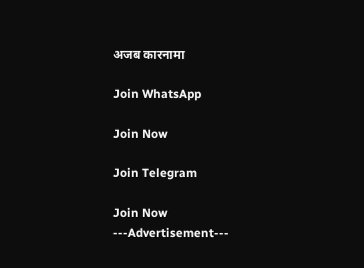अजब कारनामा

Join WhatsApp

Join Now

Join Telegram

Join Now
---Advertisement---